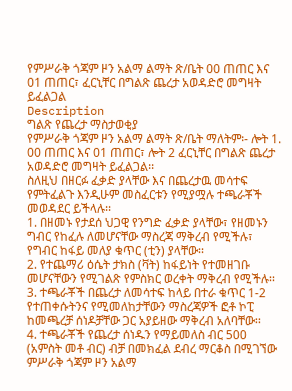የምሥራቅ ጎጃም ዞን አልማ ልማት ጽ/ቤት 00 ጠጠር እና 01 ጠጠር፣ ፈርኒቸር በግልጽ ጨረታ አወዳድሮ መግዛት ይፈልጋል
Description
ግልጽ የጨረታ ማስታወቂያ
የምሥራቅ ጎጃም ዞን አልማ ልማት ጽ/ቤት ማለትም፡- ሎት 1. 00 ጠጠር እና 01 ጠጠር፣ ሎት 2 ፈርኒቸር በግልጽ ጨረታ አወዳድሮ መግዛት ይፈልጋል፡፡
ስለዚህ በዘርፉ ፈቃድ ያላቸው እና በጨረታዉ መሳተፍ የምትፈልጉ እንዲሁም መስፈርቱን የሚያሟሉ ተጫራቾች መወዳደር ይችላሉ፡፡
1. በዘመኑ የታደሰ ህጋዊ የንግድ ፈቃድ ያላቸው፣ የዘመኑን ግብር የከፈሉ ለመሆናቸው ማስረጃ ማቅረብ የሚችሉ፣ የግብር ከፋይ መለያ ቁጥር (ቲን) ያላቸው፡፡
2. የተጨማሪ ዕሴት ታክስ (ቫት) ከፋይነት የተመዘገቡ መሆናቸውን የሚገልጽ የምስክር ወረቀት ማቅረብ የሚችሉ፡፡
3. ተጫራቾች በጨረታ ለመሳተፍ ከላይ በተራ ቁጥር 1-2 የተጠቀሱትንና የሚመለከታቸውን ማስረጃዎች ፎቶ ኮፒ ከመጫረቻ ሰነዶቻቸው ጋር አያይዘው ማቅረብ አለባቸው፡፡
4. ተጫራቾች የጨረታ ሰነዱን የማይመለስ ብር 500 (አምስት መቶ ብር) ብቻ በመክፈል ደብረ ማርቆስ በሚገኘው ምሥራቅ ጎጃም ዞን አልማ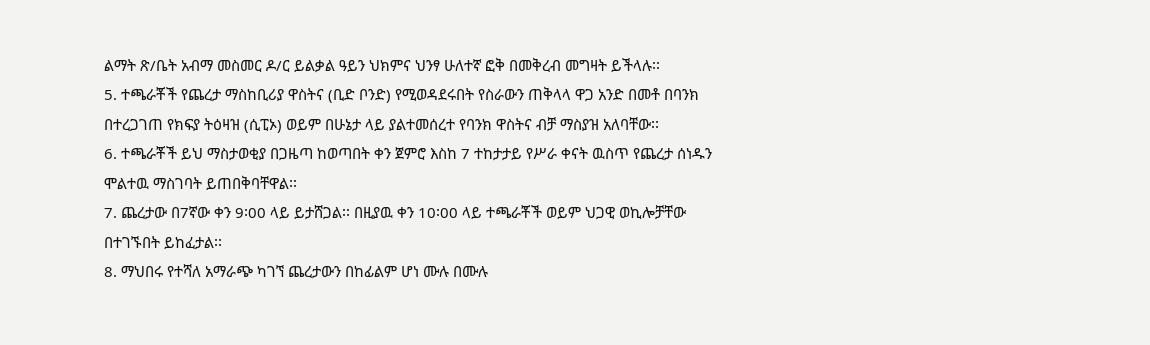ልማት ጽ/ቤት አብማ መስመር ዶ/ር ይልቃል ዓይን ህክምና ህንፃ ሁለተኛ ፎቅ በመቅረብ መግዛት ይችላሉ፡፡
5. ተጫራቾች የጨረታ ማስከቢሪያ ዋስትና (ቢድ ቦንድ) የሚወዳደሩበት የስራውን ጠቅላላ ዋጋ አንድ በመቶ በባንክ በተረጋገጠ የክፍያ ትዕዛዝ (ሲፒኦ) ወይም በሁኔታ ላይ ያልተመሰረተ የባንክ ዋስትና ብቻ ማስያዝ አለባቸው፡፡
6. ተጫራቾች ይህ ማስታወቂያ በጋዜጣ ከወጣበት ቀን ጀምሮ እስከ 7 ተከታታይ የሥራ ቀናት ዉስጥ የጨረታ ሰነዱን ሞልተዉ ማስገባት ይጠበቅባቸዋል፡፡
7. ጨረታው በ7ኛው ቀን 9፡00 ላይ ይታሸጋል፡፡ በዚያዉ ቀን 10፡00 ላይ ተጫራቾች ወይም ህጋዊ ወኪሎቻቸው በተገኙበት ይከፈታል፡፡
8. ማህበሩ የተሻለ አማራጭ ካገኘ ጨረታውን በከፊልም ሆነ ሙሉ በሙሉ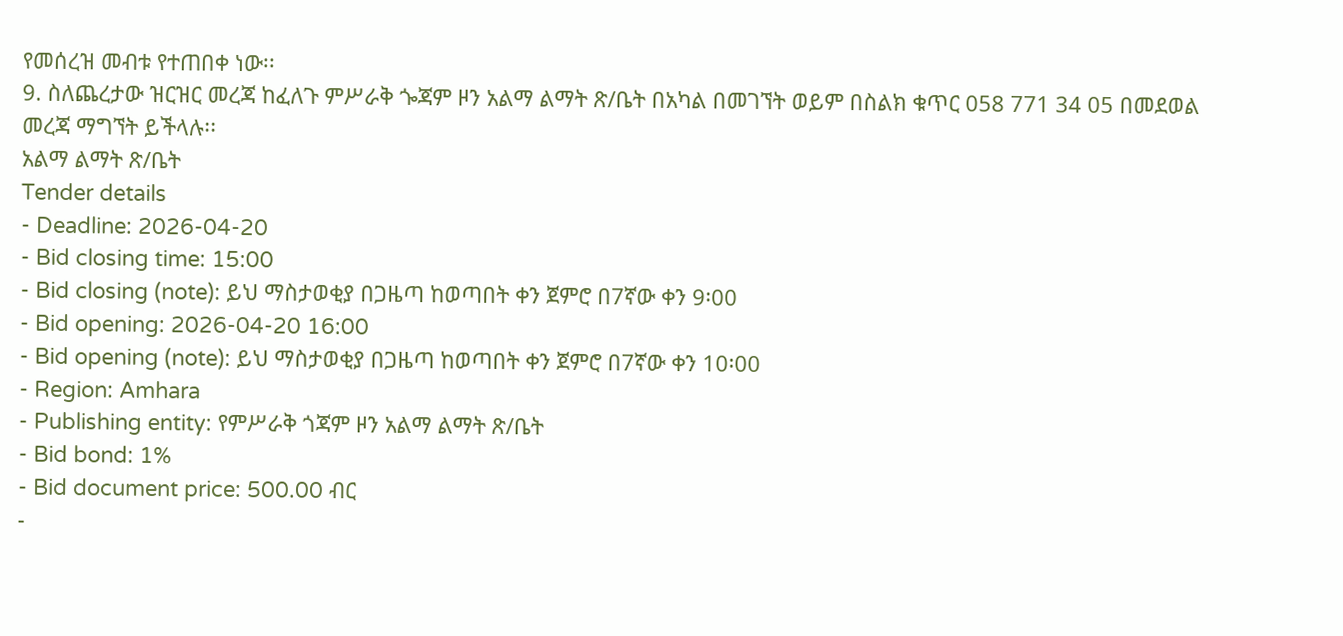የመሰረዝ መብቱ የተጠበቀ ነው፡፡
9. ስለጨረታው ዝርዝር መረጃ ከፈለጉ ምሥራቅ ጐጃም ዞን አልማ ልማት ጽ/ቤት በአካል በመገኘት ወይም በስልክ ቁጥር 058 771 34 05 በመደወል መረጃ ማግኘት ይችላሉ፡፡
አልማ ልማት ጽ/ቤት
Tender details
- Deadline: 2026-04-20
- Bid closing time: 15:00
- Bid closing (note): ይህ ማስታወቂያ በጋዜጣ ከወጣበት ቀን ጀምሮ በ7ኛው ቀን 9፡00
- Bid opening: 2026-04-20 16:00
- Bid opening (note): ይህ ማስታወቂያ በጋዜጣ ከወጣበት ቀን ጀምሮ በ7ኛው ቀን 10፡00
- Region: Amhara
- Publishing entity: የምሥራቅ ጎጃም ዞን አልማ ልማት ጽ/ቤት
- Bid bond: 1%
- Bid document price: 500.00 ብር
-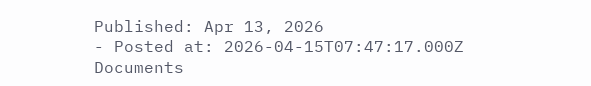Published: Apr 13, 2026
- Posted at: 2026-04-15T07:47:17.000Z
Documents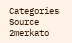Categories
Source
2merkato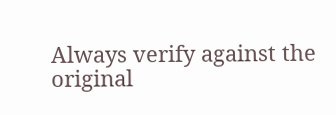Always verify against the original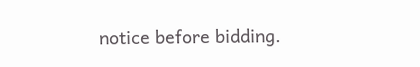notice before bidding.